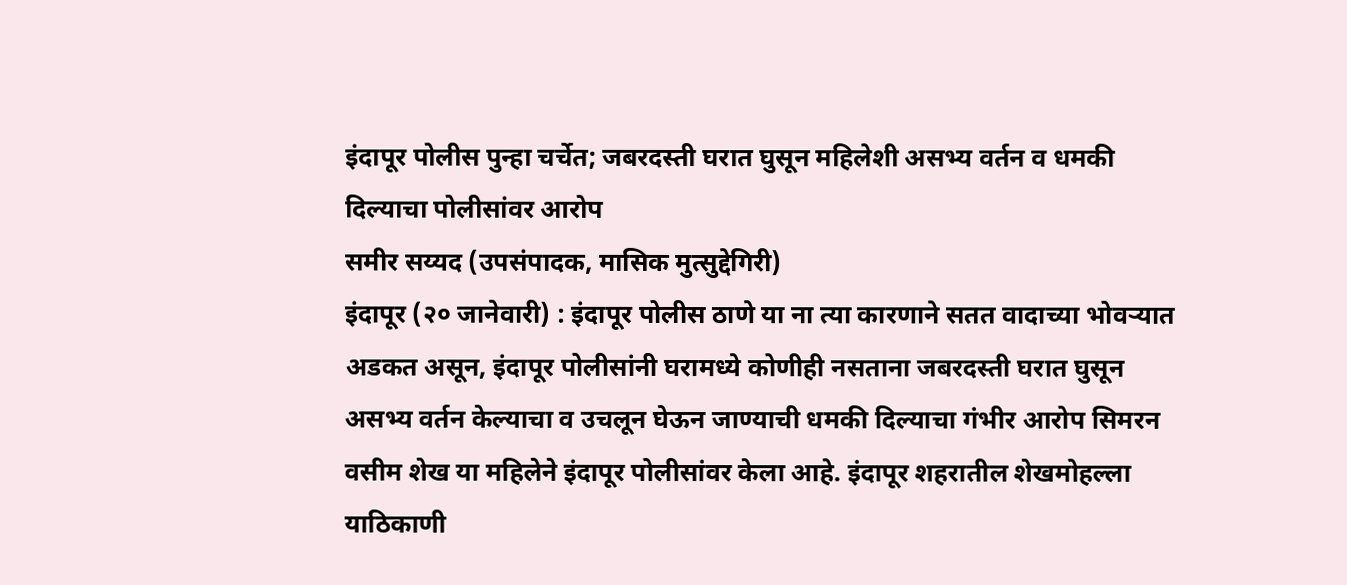इंदापूर पोलीस पुन्हा चर्चेत; जबरदस्ती घरात घुसून महिलेशी असभ्य वर्तन व धमकी दिल्याचा पोलीसांवर आरोप
समीर सय्यद (उपसंपादक, मासिक मुत्सुद्देगिरी)
इंदापूर (२० जानेवारी) : इंदापूर पोलीस ठाणे या ना त्या कारणाने सतत वादाच्या भोवऱ्यात अडकत असून, इंदापूर पोलीसांनी घरामध्ये कोणीही नसताना जबरदस्ती घरात घुसून असभ्य वर्तन केल्याचा व उचलून घेऊन जाण्याची धमकी दिल्याचा गंभीर आरोप सिमरन वसीम शेख या महिलेने इंदापूर पोलीसांवर केला आहे. इंदापूर शहरातील शेखमोहल्ला याठिकाणी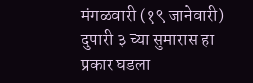मंगळवारी (१९ जानेवारी) दुपारी ३ च्या सुमारास हा प्रकार घडला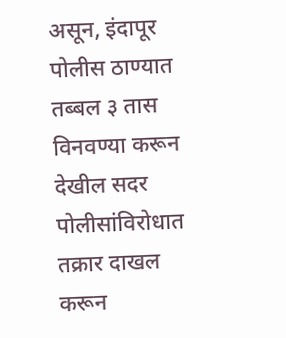असून, इंदापूर पोलीस ठाण्यात तब्बल ३ तास विनवण्या करून देखील सदर पोलीसांविरोधात तक्रार दाखल करून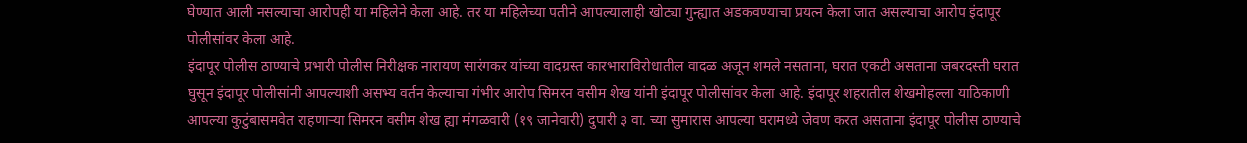घेण्यात आली नसल्याचा आरोपही या महिलेने केला आहे. तर या महिलेच्या पतीने आपल्यालाही खोट्या गुन्ह्यात अडकवण्याचा प्रयत्न केला जात असल्याचा आरोप इंदापूर पोलीसांवर केला आहे.
इंदापूर पोलीस ठाण्याचे प्रभारी पोलीस निरीक्षक नारायण सारंगकर यांच्या वादग्रस्त कारभाराविरोधातील वादळ अजून शमले नसताना, घरात एकटी असताना जबरदस्ती घरात घुसून इंदापूर पोलीसांनी आपल्याशी असभ्य वर्तन केल्याचा गंभीर आरोप सिमरन वसीम शेख यांनी इंदापूर पोलीसांवर केला आहे. इंदापूर शहरातील शेखमोहल्ला याठिकाणी आपल्या कुटुंबासमवेत राहणाऱ्या सिमरन वसीम शेख ह्या मंगळवारी (१९ जानेवारी) दुपारी ३ वा. च्या सुमारास आपल्या घरामध्ये जेवण करत असताना इंदापूर पोलीस ठाण्याचे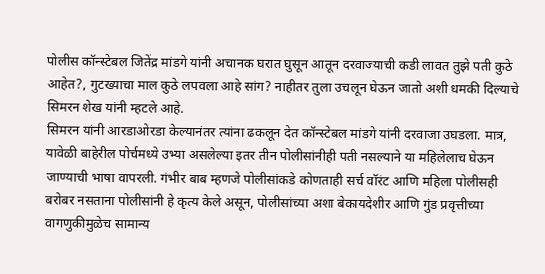पोलीस कॉन्स्टेबल जितेंद्र मांडगे यांनी अचानक घरात घुसून आतून दरवाज्याची कडी लावत तुझे पती कुठे आहेत?, गुटख्याचा माल कुठे लपवला आहे सांग? नाहीतर तुला उचलून घेऊन जातो अशी धमकी दिल्याचे सिमरन शेख यांनी म्हटले आहे.
सिमरन यांनी आरडाओरडा केल्यानंतर त्यांना ढकलून देत कॉन्स्टेबल मांडगे यांनी दरवाजा उघडला. मात्र, यावेळी बाहेरील पोर्चमध्ये उभ्या असलेल्या इतर तीन पोलीसांनीही पती नसल्याने या महिलेलाच घेऊन जाण्याची भाषा वापरली. गंभीर बाब म्हणजे पोलीसांकडे कोणताही सर्च वॉरंट आणि महिला पोलीसही बरोबर नसताना पोलीसांनी हे कृत्य केले असून, पोलीसांच्या अशा बेकायदेशीर आणि गुंड प्रवृत्तीच्या वागणुकीमुळेच सामान्य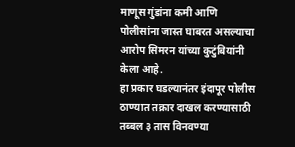माणूस गुंडांना कमी आणि पोलीसांना जास्त घाबरत असल्याचा आरोप सिमरन यांच्या कुटुंबियांनी केला आहे.
हा प्रकार घडल्यानंतर इंदापूर पोलीस ठाण्यात तक्रार दाखल करण्यासाठी तब्बल ३ तास विनवण्या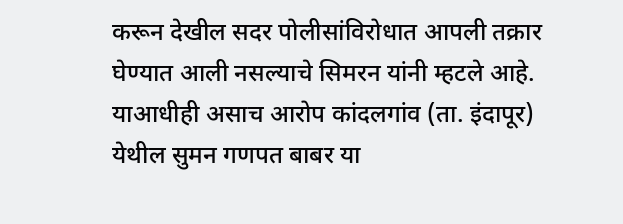करून देखील सदर पोलीसांविरोधात आपली तक्रार घेण्यात आली नसल्याचे सिमरन यांनी म्हटले आहे. याआधीही असाच आरोप कांदलगांव (ता. इंदापूर) येथील सुमन गणपत बाबर या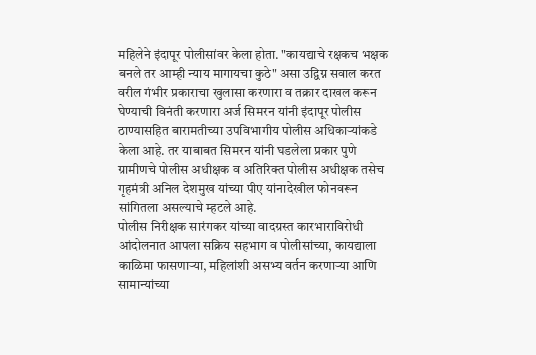महिलेने इंदापूर पोलीसांवर केला होता. "कायद्याचे रक्षकच भक्षक बनले तर आम्ही न्याय मागायचा कुठे" असा उद्विग्न सवाल करत वरील गंभीर प्रकाराचा खुलासा करणारा व तक्रार दाखल करून घेण्याची विनंती करणारा अर्ज सिमरन यांनी इंदापूर पोलीस ठाण्यासहित बारामतीच्या उपविभागीय पोलीस अधिकाऱ्यांकडे केला आहे. तर याबाबत सिमरन यांनी घडलेला प्रकार पुणे ग्रामीणचे पोलीस अधीक्षक व अतिरिक्त पोलीस अधीक्षक तसेच गृहमंत्री अनिल देशमुख यांच्या पीए यांनादेखील फोनवरून सांगितला असल्याचे म्हटले आहे.
पोलीस निरीक्षक सारंगकर यांच्या वादग्रस्त कारभाराविरोधी आंदोलनात आपला सक्रिय सहभाग व पोलीसांच्या, कायद्याला काळिमा फासणाऱ्या, महिलांशी असभ्य वर्तन करणाऱ्या आणि सामान्यांच्या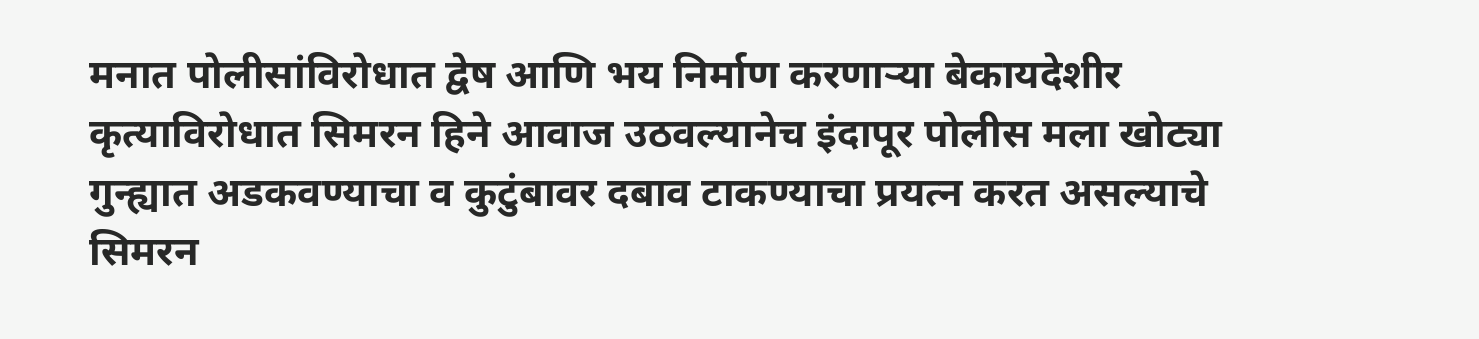मनात पोलीसांविरोधात द्वेष आणि भय निर्माण करणाऱ्या बेकायदेशीर कृत्याविरोधात सिमरन हिने आवाज उठवल्यानेच इंदापूर पोलीस मला खोट्या गुन्ह्यात अडकवण्याचा व कुटुंबावर दबाव टाकण्याचा प्रयत्न करत असल्याचे सिमरन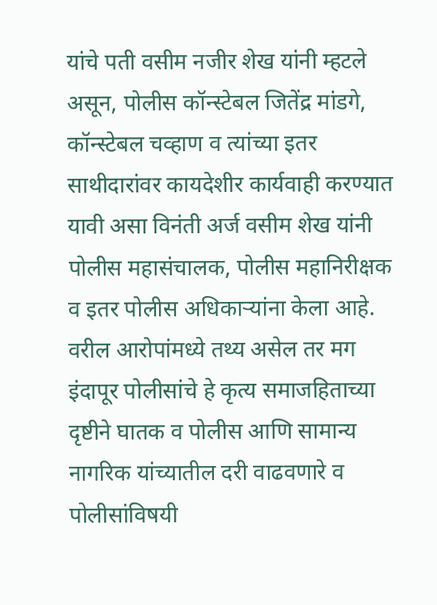यांचे पती वसीम नजीर शेख यांनी म्हटले असून, पोलीस कॉन्स्टेबल जितेंद्र मांडगे, कॉन्स्टेबल चव्हाण व त्यांच्या इतर साथीदारांवर कायदेशीर कार्यवाही करण्यात यावी असा विनंती अर्ज वसीम शेख यांनी पोलीस महासंचालक, पोलीस महानिरीक्षक व इतर पोलीस अधिकाऱ्यांना केला आहे. वरील आरोपांमध्ये तथ्य असेल तर मग इंदापूर पोलीसांचे हे कृत्य समाजहिताच्या दृष्टीने घातक व पोलीस आणि सामान्य नागरिक यांच्यातील दरी वाढवणारे व पोलीसांविषयी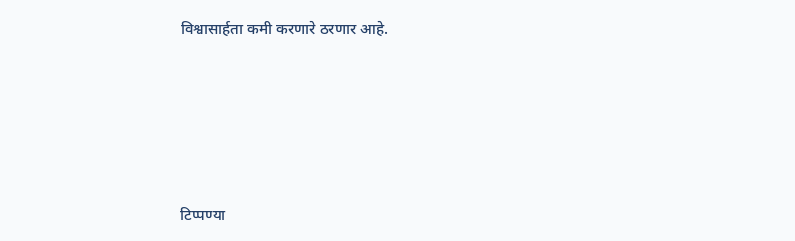विश्वासार्हता कमी करणारे ठरणार आहे.





टिप्पण्या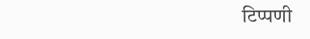टिप्पणी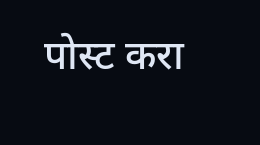पोस्ट करा